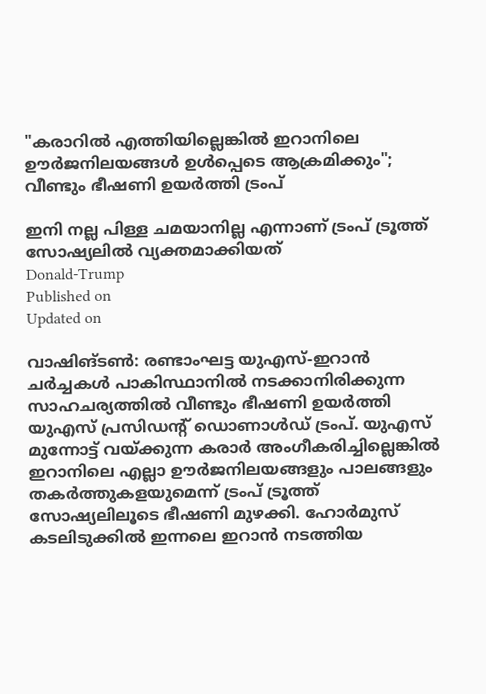"കരാറിൽ എത്തിയില്ലെങ്കിൽ ഇറാനിലെ ഊർജനിലയങ്ങൾ ഉൾപ്പെടെ ആക്രമിക്കും"; വീണ്ടും ഭീഷണി ഉയർത്തി ട്രംപ്

ഇനി നല്ല പിള്ള ചമയാനില്ല എന്നാണ് ട്രംപ് ട്രൂത്ത് സോഷ്യലിൽ വ്യക്തമാക്കിയത്
Donald-Trump
Published on
Updated on

വാഷിങ്ടൺ: രണ്ടാംഘട്ട യുഎസ്-ഇറാൻ ചർച്ചകൾ പാകിസ്ഥാനിൽ നടക്കാനിരിക്കുന്ന സാഹചര്യത്തിൽ വീണ്ടും ഭീഷണി ഉയർത്തി യുഎസ് പ്രസിഡന്റ് ഡൊണാൾഡ് ട്രംപ്. യുഎസ് മുന്നോട്ട് വയ്ക്കുന്ന കരാർ അംഗീകരിച്ചില്ലെങ്കിൽ ഇറാനിലെ എല്ലാ ഊർജനിലയങ്ങളും പാലങ്ങളും തകർത്തുകളയുമെന്ന് ട്രംപ് ട്രൂത്ത് സോഷ്യലിലൂടെ ഭീഷണി മുഴക്കി. ഹോർമുസ് കടലിടുക്കിൽ ഇന്നലെ ഇറാൻ നടത്തിയ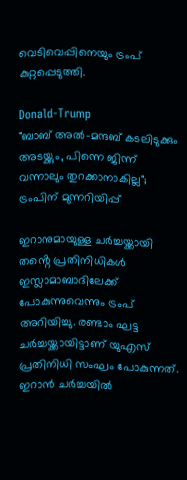വെടിവെപ്പിനെയും ട്രംപ് കുറ്റപ്പെടുത്തി.

Donald-Trump
"ബാബ് അല്‍-മന്ദബ് കടലിടുക്കും അടയ്ക്കും, പിന്നെ ജിന്ന് വന്നാലും തുറക്കാനാകില്ല"; ട്രംപിന് മുന്നറിയിപ്പ്

ഇറാനുമായുള്ള ചർച്ചയ്ക്കായി തൻ്റെ പ്രതിനിധികൾ ഇസ്ലാമാബാദിലേക്ക് പോകുന്നുവെന്നും ട്രംപ് അറിയിച്ചു. രണ്ടാം ഘട്ട ചർച്ചയ്ക്കായിട്ടാണ് യുഎസ് പ്രതിനിധി സംഘം പോകുന്നത്. ഇറാൻ ചർച്ചയിൽ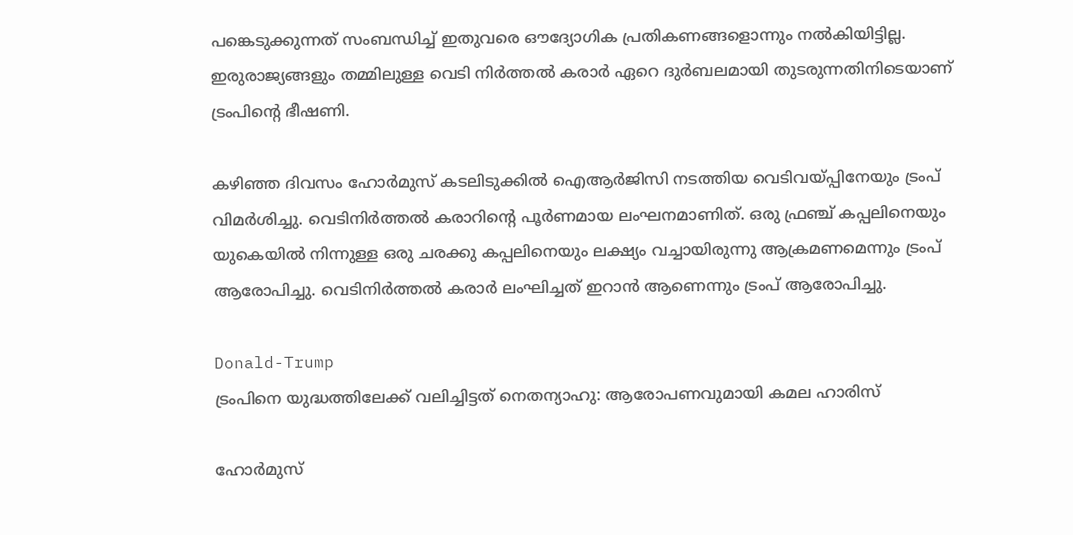പങ്കെടുക്കുന്നത് സംബന്ധിച്ച് ഇതുവരെ ഔദ്യോഗിക പ്രതികണങ്ങളൊന്നും നൽകിയിട്ടില്ല. ഇരുരാജ്യങ്ങളും തമ്മിലുള്ള വെടി നിർത്തൽ കരാർ ഏറെ ദുർബലമായി തുടരുന്നതിനിടെയാണ് ട്രംപിന്റെ ഭീഷണി.

കഴിഞ്ഞ ദിവസം ഹോർമുസ് കടലിടുക്കിൽ ഐആർജിസി നടത്തിയ വെടിവയ്പ്പിനേയും ട്രംപ് വിമർശിച്ചു. വെടിനിർത്തൽ കരാറിന്റെ പൂർണമായ ലംഘനമാണിത്. ഒരു ഫ്രഞ്ച് കപ്പലിനെയും യുകെയിൽ നിന്നുള്ള ഒരു ചരക്കു കപ്പലിനെയും ലക്ഷ്യം വച്ചായിരുന്നു ആക്രമണമെന്നും ട്രംപ് ആരോപിച്ചു. വെടിനിർത്തൽ കരാർ ലംഘിച്ചത് ഇറാൻ ആണെന്നും ട്രംപ് ആരോപിച്ചു.

Donald-Trump
ട്രംപിനെ യുദ്ധത്തിലേക്ക് വലിച്ചിട്ടത് നെതന്യാഹു: ആരോപണവുമായി കമല ഹാരിസ്

ഹോർമുസ്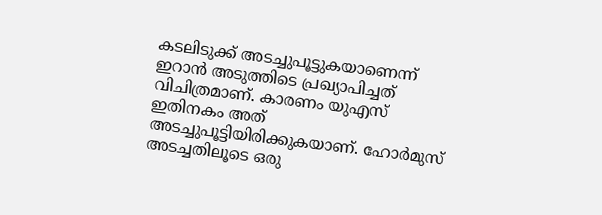കടലിടുക്ക് അടച്ചുപൂട്ടുകയാണെന്ന് ഇറാൻ അടുത്തിടെ പ്രഖ്യാപിച്ചത് വിചിത്രമാണ്. കാരണം യുഎസ് ഇതിനകം അത് അടച്ചുപൂട്ടിയിരിക്കുകയാണ്. ഹോർമുസ് അടച്ചതിലൂടെ ഒരു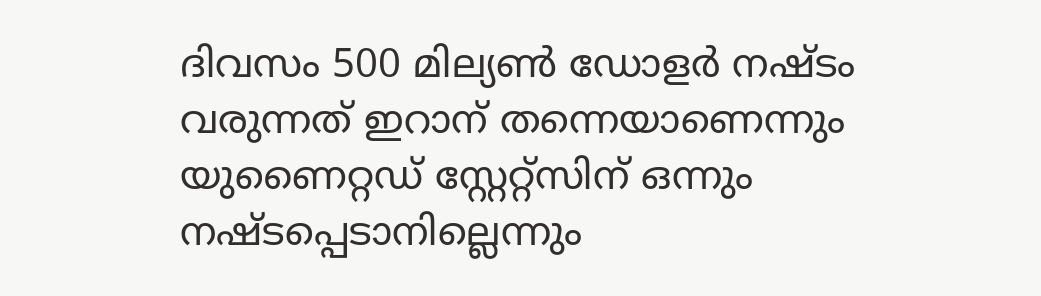ദിവസം 500 മില്യൺ ഡോളർ നഷ്ടം വരുന്നത് ഇറാന് തന്നെയാണെന്നും യുണൈറ്റഡ് സ്റ്റേറ്റ്സിന് ഒന്നും നഷ്ടപ്പെടാനില്ലെന്നും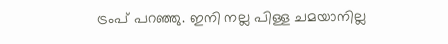ട്രംപ് പറഞ്ഞു. ഇനി നല്ല പിള്ള ചമയാനില്ല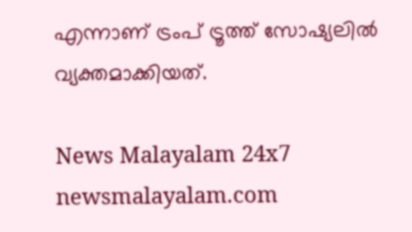എന്നാണ് ട്രംപ് ട്രൂത്ത് സോഷ്യലിൽ വ്യക്തമാക്കിയത്.

News Malayalam 24x7
newsmalayalam.com